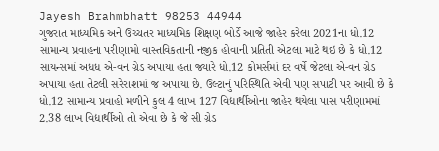Jayesh Brahmbhatt 98253 44944
ગુજરાત માધ્યમિક અને ઉચ્ચતર માધ્યમિક શિક્ષણ બોર્ડે આજે જાહેર કરેલા 2021ના ધો.12 સામાન્ય પ્રવાહના પરીણામો વાસ્તવિકતાની નજીક હોવાની પ્રતિતી એટલા માટે થઇ છે કે ધો.12 સાયન્સમાં અધધ એ-વન ગ્રેડ અપાયા હતા જ્યારે ધો.12 કોમર્સમાં દર વર્ષે જેટલા એ-વન ગ્રેડ અપાયા હતા તેટલી સરેરાશમાં જ અપાયા છે. ઉલ્ટાનું પરિસ્થિતિ એવી પણ સપાટી પર આવી છે કે ધો.12 સામાન્ય પ્રવાહો મળીને કુલ 4 લાખ 127 વિદ્યાર્થીઓના જાહેર થયેલા પાસ પરીણામમાં 2.38 લાખ વિદ્યાર્થીઓ તો એવા છે કે જે સી ગ્રેડ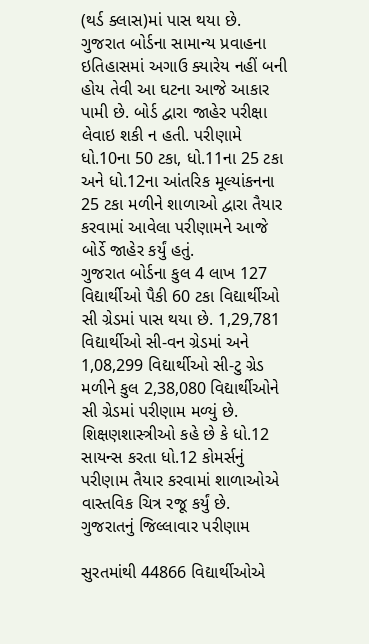(થર્ડ ક્લાસ)માં પાસ થયા છે.
ગુજરાત બોર્ડના સામાન્ય પ્રવાહના ઇતિહાસમાં અગાઉ ક્યારેય નહીં બની હોય તેવી આ ઘટના આજે આકાર પામી છે. બોર્ડ દ્વારા જાહેર પરીક્ષા લેવાઇ શકી ન હતી. પરીણામે ધો.10ના 50 ટકા, ધો.11ના 25 ટકા અને ધો.12ના આંતરિક મૂલ્યાંકનના 25 ટકા મળીને શાળાઓ દ્વારા તૈયાર કરવામાં આવેલા પરીણામને આજે બોર્ડે જાહેર કર્યું હતું.
ગુજરાત બોર્ડના કુલ 4 લાખ 127 વિદ્યાર્થીઓ પૈકી 60 ટકા વિદ્યાર્થીઓ સી ગ્રેડમાં પાસ થયા છે. 1,29,781 વિદ્યાર્થીઓ સી-વન ગ્રેડમાં અને 1,08,299 વિદ્યાર્થીઓ સી-ટુ ગ્રેડ મળીને કુલ 2,38,080 વિદ્યાર્થીઓને સી ગ્રેડમાં પરીણામ મળ્યું છે. શિક્ષણશાસ્ત્રીઓ કહે છે કે ધો.12 સાયન્સ કરતા ધો.12 કોમર્સનું પરીણામ તૈયાર કરવામાં શાળાઓએ વાસ્તવિક ચિત્ર રજૂ કર્યું છે.
ગુજરાતનું જિલ્લાવાર પરીણામ

સુરતમાંથી 44866 વિદ્યાર્થીઓએ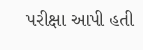પરીક્ષા આપી હતી